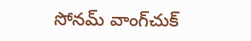సోనమ్‌ ‌వాంగ్‌చుక్‌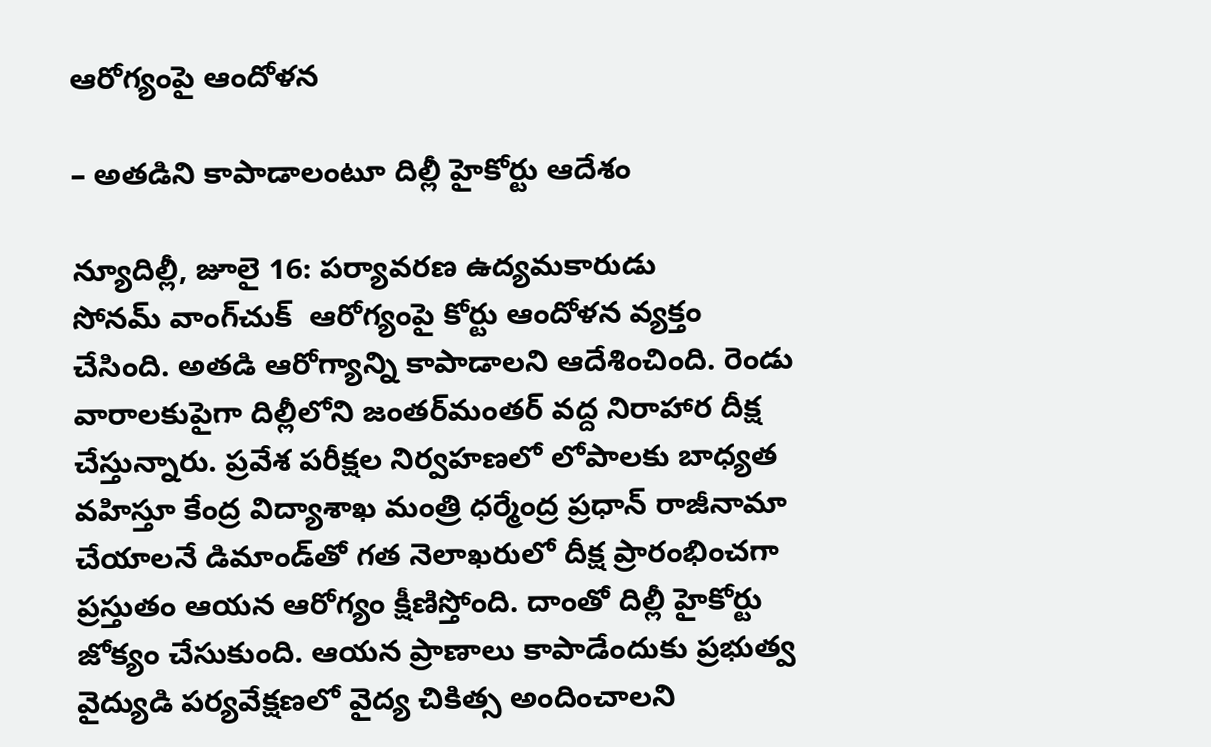ఆరోగ్యంపై ఆందోళన

– అతడిని కాపాడాలంటూ దిల్లీ హైకోర్టు ఆదేశం

న్యూదిల్లీ, జూలై 16: పర్యావరణ ఉద్యమకారుడు సోనమ్‌ ‌వాంగ్‌చుక్‌  ఆరోగ్యంపై కోర్టు ఆందోళన వ్యక్తం చేసింది. అతడి ఆరోగ్యాన్ని కాపాడాలని ఆదేశించింది. రెండు వారాలకుపైగా దిల్లీలోని జంతర్‌మంతర్‌ ‌వద్ద నిరాహార దీక్ష చేస్తున్నారు. ప్రవేశ పరీక్షల నిర్వహణలో లోపాలకు బాధ్యత వహిస్తూ కేంద్ర విద్యాశాఖ మంత్రి ధర్మేంద్ర ప్రధాన్‌ ‌రాజీనామా చేయాలనే డిమాండ్‌తో గత నెలాఖరులో దీక్ష ప్రారంభించగా ప్రస్తుతం ఆయన ఆరోగ్యం క్షీణిస్తోంది. దాంతో దిల్లీ హైకోర్టు జోక్యం చేసుకుంది. ఆయన ప్రాణాలు కాపాడేందుకు ప్రభుత్వ వైద్యుడి పర్యవేక్షణలో వైద్య చికిత్స అందించాలని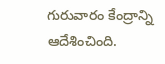గురువారం కేంద్రాన్ని ఆదేశించింది.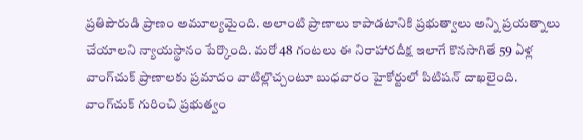ప్రతిపౌరుడి ప్రాణం అమూల్యమైంది. అలాంటి ప్రాణాలు కాపాడటానికి ప్రభుత్వాలు అన్ని ప్రయత్నాలు చేయాలని న్యాయస్థానం పేర్కొంది. మరో 48 గంటలు ఈ నిరాహారదీక్ష ఇలాగే కొనసాగితే 59 ఏళ్ల వాంగ్‌చుక్‌ ‌ప్రాణాలకు ప్రమాదం వాటిల్లొచ్చంటూ బుధవారం హైకోర్టులో పిటిషన్‌ ‌దాఖలైంది. వాంగ్‌చుక్‌ ‌గురించి ప్రభుత్వం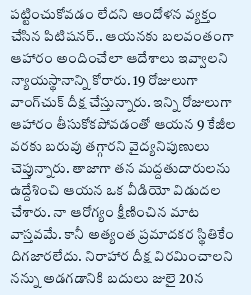పట్టించుకోవడం లేదని ఆందోళన వ్యక్తం చేసిన పిటిషనర్‌.. ఆయనకు బలవంతంగా ఆహారం అందించేలా ఆదేశాలు ఇవ్వాలని న్యాయస్థానాన్ని కోరారు. 19 రోజులుగా వాంగ్‌చుక్‌ ‌దీక్ష చేస్తున్నారు. ఇన్ని రోజులుగా ఆహారం తీసుకోకపోవడంతో ఆయన 9 కేజీల వరకు బరువు తగ్గారని వైద్యనిపుణులు చెప్తున్నారు. తాజాగా తన మద్దతుదారులను ఉద్దేశించి ఆయన ఒక వీడియో విడుదల చేశారు. నా ఆరోగ్యం క్షీణించిన మాట వాస్తవమే. కానీ అత్యంత ప్రమాదకర స్థితికేం దిగజారలేదు. నిరాహార దీక్ష విరమించాలని నన్ను అడగడానికి బదులు జులై 20న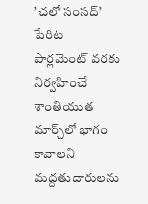’చలో సంసద్‌’ పేరిట పార్లమెంట్‌ ‌వరకు నిర్వహించే శాంతియుత మార్చ్‌లో భాగం కావాలని మద్దతుదారులను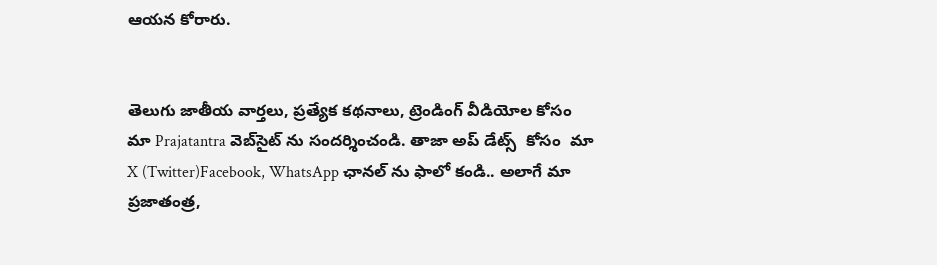ఆయన కోరారు.


తెలుగు జాతీయ వార్తలు, ప్రత్యేక కథనాలు, ట్రెండింగ్ వీడియోల కోసం మా Prajatantra వెబ్‌సైట్ ను సందర్శించండి. తాజా అప్‌ డేట్స్  కోసం  మా  X (Twitter)Facebook, WhatsApp ఛానల్ ను ఫాలో కండి.. అలాగే మా ప్రజాతంత్ర,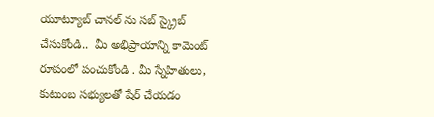యూట్యూబ్ చానల్ ను సబ్ స్క్రైబ్ చేసుకోండి..  మీ అభిప్రాయాన్ని కామెంట్ రూపంలో పంచుకోండి . మీ స్నేహితులు, కుటుంబ సభ్యులతో షేర్ చేయడం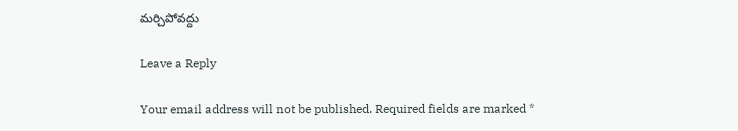మర్చిపోవద్దు

Leave a Reply

Your email address will not be published. Required fields are marked *